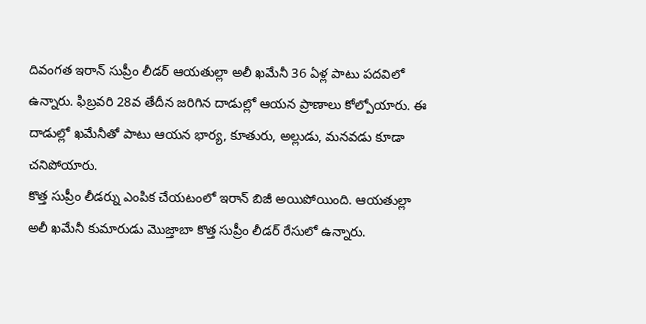దివంగత ఇరాన్ సుప్రీం లీడర్ ఆయతుల్లా అలీ ఖమేనీ 36 ఏళ్ల పాటు పదవిలో ఉన్నారు. ఫిబ్రవరి 28వ తేదీన జరిగిన దాడుల్లో ఆయన ప్రాణాలు కోల్పోయారు. ఈ దాడుల్లో ఖమేనీతో పాటు ఆయన భార్య, కూతురు, అల్లుడు, మనవడు కూడా చనిపోయారు.
కొత్త సుప్రీం లీడర్ను ఎంపిక చేయటంలో ఇరాన్ బిజీ అయిపోయింది. ఆయతుల్లా అలీ ఖమేనీ కుమారుడు మొజ్తాబా కొత్త సుప్రీం లీడర్ రేసులో ఉన్నారు.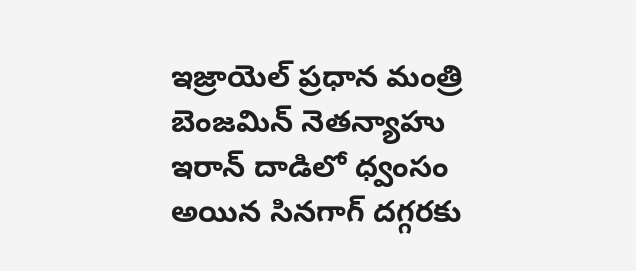ఇజ్రాయెల్ ప్రధాన మంత్రి బెంజమిన్ నెతన్యాహు ఇరాన్ దాడిలో ధ్వంసం అయిన సినగాగ్ దగ్గరకు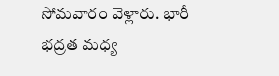సోమవారం వెళ్లారు. భారీ భద్రత మధ్య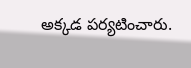అక్కడ పర్యటించారు.